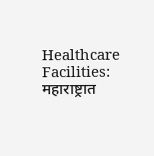Healthcare Facilities: महाराष्ट्रात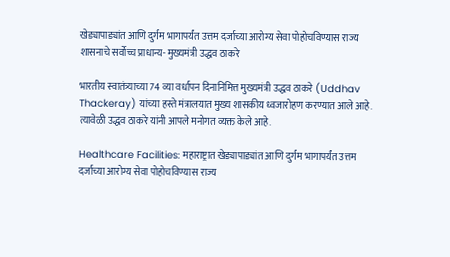खेड्यापाड्यांत आणि दुर्गम भागापर्यंत उत्तम दर्जाच्या आरोग्य सेवा पोहोचविण्यास राज्य शासनाचे सर्वोच्च प्राधान्य- मुख्यमंत्री उद्धव ठाकरे

भारतीय स्वातंत्र्याच्या 74 व्या वर्धापन दिनानिमित्त मुख्यमंत्री उद्धव ठाकरे (Uddhav Thackeray) यांच्या हस्ते मंत्रालयात मुख्य शासकीय ध्वजारोहण करण्यात आले आहे. त्यावेळी उद्धव ठाकरे यांनी आपले मनोगत व्यक्त केले आहे.

Healthcare Facilities: महाराष्ट्रात खेड्यापाड्यांत आणि दुर्गम भागापर्यंत उत्तम दर्जाच्या आरोग्य सेवा पोहोचविण्यास राज्य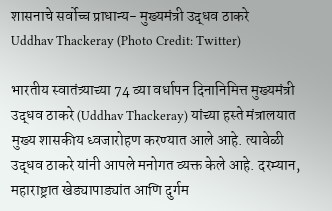शासनाचे सर्वोच्च प्राधान्य- मुख्यमंत्री उद्धव ठाकरे
Uddhav Thackeray (Photo Credit: Twitter)

भारतीय स्वातंत्र्याच्या 74 व्या वर्धापन दिनानिमित्त मुख्यमंत्री उद्धव ठाकरे (Uddhav Thackeray) यांच्या हस्ते मंत्रालयात मुख्य शासकीय ध्वजारोहण करण्यात आले आहे. त्यावेळी उद्धव ठाकरे यांनी आपले मनोगत व्यक्त केले आहे. दरम्यान, महाराष्ट्रात खेड्यापाड्यांत आणि दुर्गम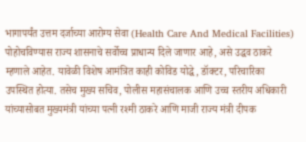भागापर्यंत उत्तम दर्जाच्या आरोग्य सेवा (Health Care And Medical Facilities) पोहोचविण्यास राज्य शासनाचे सर्वोच्च प्राधान्य दिले जाणार आहे, असे उद्धव ठाकरे म्हणाले आहेत. यावेळी विशेष आमंत्रित काही कोविड योद्धे, डॉक्टर, परिचारिका उपस्थित होत्या. तसेच मुख्य सचिव, पोलीस महासंचालक आणि उच्च स्तरीय अधिकारी यांच्यासोबत मुख्यमंत्री यांच्या पत्नी रश्मी ठाकरे आणि माजी राज्य मंत्री दीपक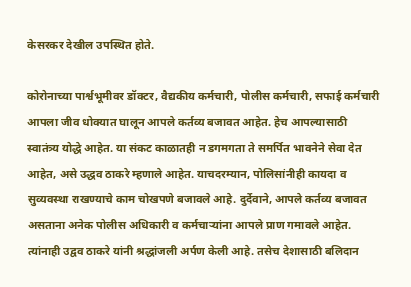केसरकर देखील उपस्थित होते.

कोरोनाच्या पार्श्वभूमीवर डॉक्टर, वैद्यकीय कर्मचारी, पोलीस कर्मचारी, सफाई कर्मचारी आपला जीव धोक्यात घालून आपले कर्तव्य बजावत आहेत. हेच आपल्यासाठी स्वातंत्र्य योद्धे आहेत. या संकट काळातही न डगमगता ते समर्पित भावनेने सेवा देत आहेत, असे उद्धव ठाकरे म्हणाले आहेत. याचदरम्यान, पोलिसांनीही कायदा व सुव्यवस्था राखण्याचे काम चोखपणे बजावले आहे. दुर्देवाने, आपले कर्तव्य बजावत असताना अनेक पोलीस अधिकारी व कर्मचाऱ्यांना आपले प्राण गमावले आहेत. त्यांनाही उद्वव ठाकरे यांनी श्रद्धांजली अर्पण केली आहे. तसेच देशासाठी बलिदान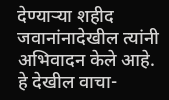देण्याऱ्या शहीद जवानांनादेखील त्यांनी अभिवादन केले आहे. हे देखील वाचा-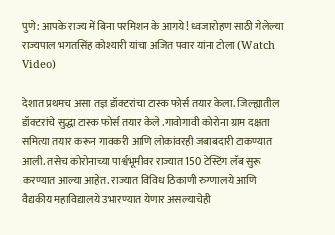पुणे: आपके राज्य में बिना परमिशन के आगये! ध्वजारोहण साठी गेलेल्या राज्यपाल भगतसिंह कोश्यारी यांचा अजित पवार यांना टोला (Watch Video)

देशात प्रथमच असा तज्ञ डॉक्टरांचा टास्क फोर्स तयार केला. जिल्ह्यातील डॉक्टरांचे सुद्धा टास्क फोर्स तयार केले .गावोगावी कोरोना ग्राम दक्षता समित्या तयार करून गावकरी आणि लोकांवरही जबाबदारी टाकण्यात आली. तसेच कोरोनाच्या पार्श्वभूमीवर राज्यात 150 टेस्टिंग लॅब सुरू करण्यात आल्या आहेत. राज्यात विविध ठिकाणी रुग्णालये आणि वैद्यकीय महाविद्यालये उभारण्यात येणार असल्याचेही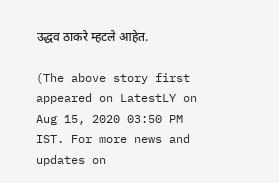उद्धव ठाकरे म्हटले आहेत.

(The above story first appeared on LatestLY on Aug 15, 2020 03:50 PM IST. For more news and updates on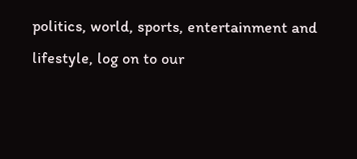politics, world, sports, entertainment and lifestyle, log on to our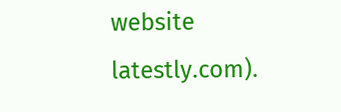website latestly.com).